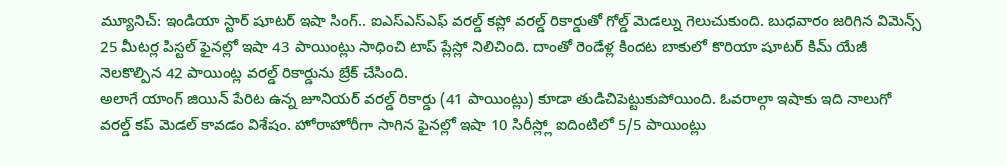మ్యూనిచ్: ఇండియా స్టార్ షూటర్ ఇషా సింగ్.. ఐఎస్ఎస్ఎఫ్ వరల్డ్ కప్లో వరల్డ్ రికార్డుతో గోల్డ్ మెడల్ను గెలుచుకుంది. బుధవారం జరిగిన విమెన్స్ 25 మీటర్ల పిస్టల్ ఫైనల్లో ఇషా 43 పాయింట్లు సాధించి టాప్ ప్లేస్లో నిలిచింది. దాంతో రెండేళ్ల కిందట బాకులో కొరియా షూటర్ కిమ్ యేజీ నెలకొల్పిన 42 పాయింట్ల వరల్డ్ రికార్డును బ్రేక్ చేసింది.
అలాగే యాంగ్ జియిన్ పేరిట ఉన్న జూనియర్ వరల్డ్ రికార్డు (41 పాయింట్లు) కూడా తుడిచిపెట్టుకుపోయింది. ఓవరాల్గా ఇషాకు ఇది నాలుగో వరల్డ్ కప్ మెడల్ కావడం విశేషం. హోరాహోరీగా సాగిన ఫైనల్లో ఇషా 10 సిరీస్ల్లో ఐదింటిలో 5/5 పాయింట్లు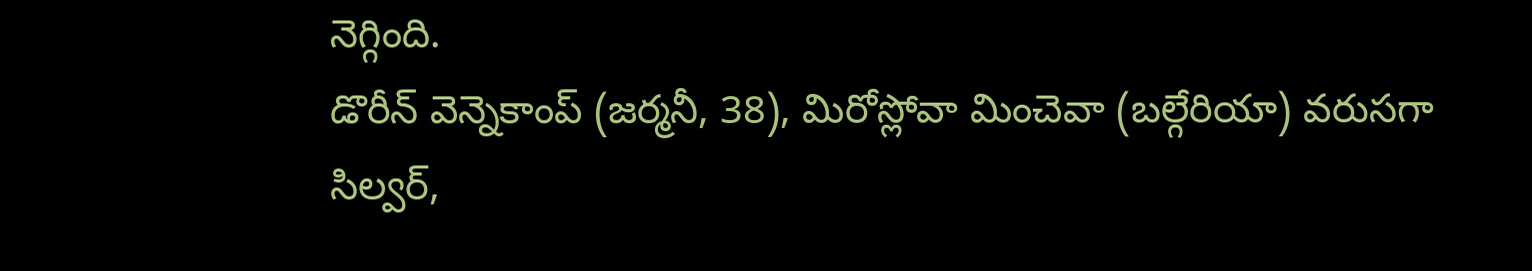నెగ్గింది.
డొరీన్ వెన్నెకాంప్ (జర్మనీ, 38), మిరోస్లోవా మించెవా (బల్గేరియా) వరుసగా సిల్వర్,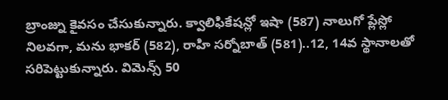బ్రాంజ్ను కైవసం చేసుకున్నారు. క్వాలిఫికేషన్లో ఇషా (587) నాలుగో ప్లేస్లో నిలవగా, మను భాకర్ (582), రాహి సర్నోబాత్ (581)..12, 14వ స్థానాలతో సరిపెట్టుకున్నారు. విమెన్స్ 50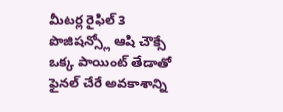మీటర్ల రైఫిల్ 3 పొజిషన్స్లో ఆషి చౌక్సే ఒక్క పాయింట్ తేడాతో ఫైనల్ చేరే అవకాశాన్ని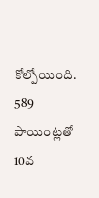కోల్పోయింది. 589 పాయింట్లతో 10వ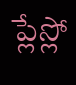ప్లేస్లో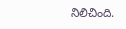నిలిచింది.